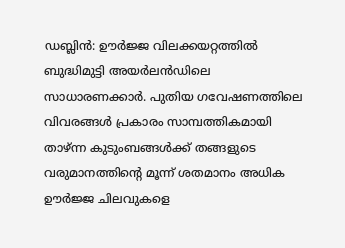ഡബ്ലിൻ: ഊർജ്ജ വിലക്കയറ്റത്തിൽ ബുദ്ധിമുട്ടി അയർലൻഡിലെ സാധാരണക്കാർ. പുതിയ ഗവേഷണത്തിലെ വിവരങ്ങൾ പ്രകാരം സാമ്പത്തികമായി താഴ്ന്ന കുടുംബങ്ങൾക്ക് തങ്ങളുടെ വരുമാനത്തിന്റെ മൂന്ന് ശതമാനം അധിക ഊർജ്ജ ചിലവുകളെ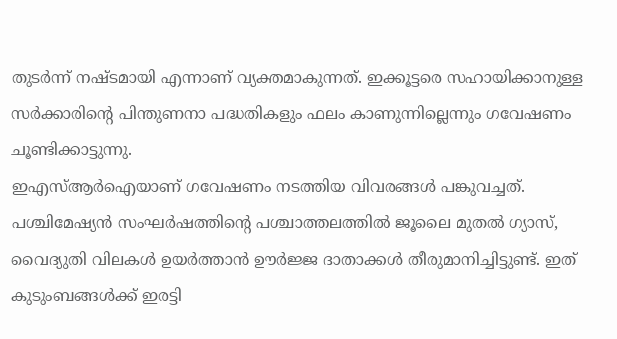തുടർന്ന് നഷ്ടമായി എന്നാണ് വ്യക്തമാകുന്നത്. ഇക്കൂട്ടരെ സഹായിക്കാനുള്ള സർക്കാരിന്റെ പിന്തുണനാ പദ്ധതികളും ഫലം കാണുന്നില്ലെന്നും ഗവേഷണം ചൂണ്ടിക്കാട്ടുന്നു.
ഇഎസ്ആർഐയാണ് ഗവേഷണം നടത്തിയ വിവരങ്ങൾ പങ്കുവച്ചത്. പശ്ചിമേഷ്യൻ സംഘർഷത്തിന്റെ പശ്ചാത്തലത്തിൽ ജൂലൈ മുതൽ ഗ്യാസ്, വൈദ്യുതി വിലകൾ ഉയർത്താൻ ഊർജ്ജ ദാതാക്കൾ തീരുമാനിച്ചിട്ടുണ്ട്. ഇത് കുടുംബങ്ങൾക്ക് ഇരട്ടി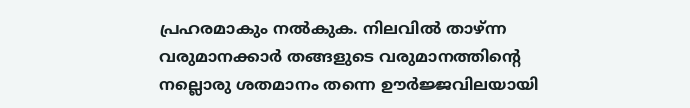പ്രഹരമാകും നൽകുക. നിലവിൽ താഴ്ന്ന വരുമാനക്കാർ തങ്ങളുടെ വരുമാനത്തിന്റെ നല്ലൊരു ശതമാനം തന്നെ ഊർജ്ജവിലയായി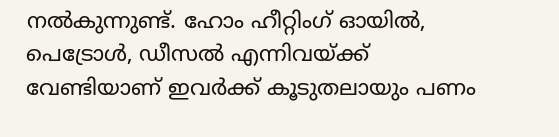നൽകുന്നുണ്ട്. ഹോം ഹീറ്റിംഗ് ഓയിൽ, പെട്രോൾ, ഡീസൽ എന്നിവയ്ക്ക് വേണ്ടിയാണ് ഇവർക്ക് കൂടുതലായും പണം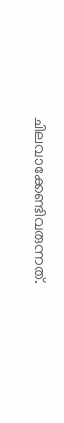ചിലവാക്കേണ്ടിവരുന്നത്.